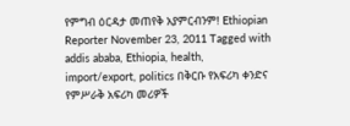የምግብ ዕርዳታ መጠየቅ አያምርብንም! Ethiopian Reporter November 23, 2011 Tagged with addis ababa, Ethiopia, health, import/export, politics በቅርቡ የአፍሪካ ቀንድና የምሥራቅ አፍሪካ መሪዎች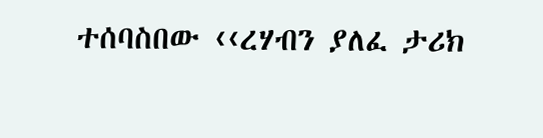ተሰባስበው ‹‹ረሃብን ያለፈ ታሪክ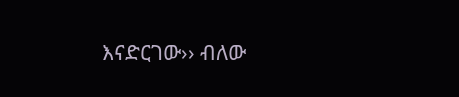እናድርገው›› ብለው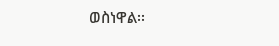ወስነዋል፡፡